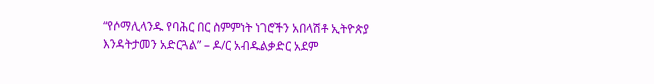“የሶማሊላንዱ የባሕር በር ስምምነት ነገሮችን አበላሽቶ ኢትዮጵያ እንዳትታመን አድርጓል” – ዶ/ር አብዱልቃድር አደም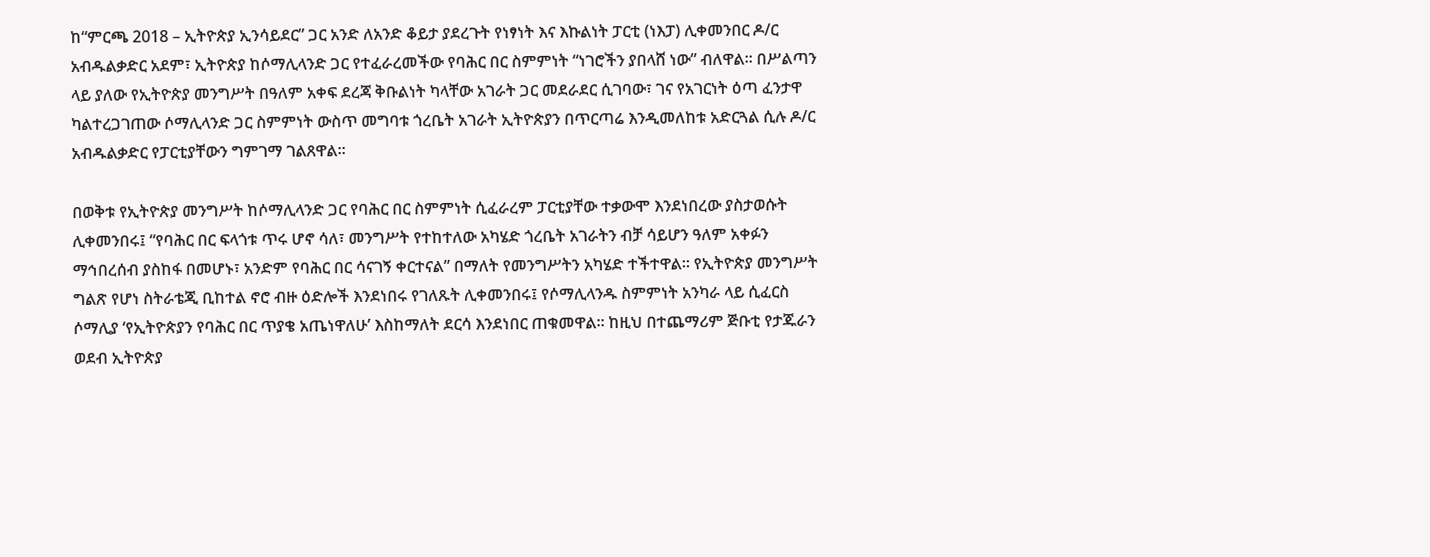ከ“ምርጫ 2018 – ኢትዮጵያ ኢንሳይደር” ጋር አንድ ለአንድ ቆይታ ያደረጉት የነፃነት እና እኩልነት ፓርቲ (ነእፓ) ሊቀመንበር ዶ/ር አብዱልቃድር አደም፣ ኢትዮጵያ ከሶማሊላንድ ጋር የተፈራረመችው የባሕር በር ስምምነት “ነገሮችን ያበላሸ ነው” ብለዋል። በሥልጣን ላይ ያለው የኢትዮጵያ መንግሥት በዓለም አቀፍ ደረጃ ቅቡልነት ካላቸው አገራት ጋር መደራደር ሲገባው፣ ገና የአገርነት ዕጣ ፈንታዋ ካልተረጋገጠው ሶማሊላንድ ጋር ስምምነት ውስጥ መግባቱ ጎረቤት አገራት ኢትዮጵያን በጥርጣሬ እንዲመለከቱ አድርጓል ሲሉ ዶ/ር አብዱልቃድር የፓርቲያቸውን ግምገማ ገልጸዋል።

በወቅቱ የኢትዮጵያ መንግሥት ከሶማሊላንድ ጋር የባሕር በር ስምምነት ሲፈራረም ፓርቲያቸው ተቃውሞ እንደነበረው ያስታወሱት ሊቀመንበሩ፤ “የባሕር በር ፍላጎቱ ጥሩ ሆኖ ሳለ፣ መንግሥት የተከተለው አካሄድ ጎረቤት አገራትን ብቻ ሳይሆን ዓለም አቀፉን ማኅበረሰብ ያስከፋ በመሆኑ፣ አንድም የባሕር በር ሳናገኝ ቀርተናል” በማለት የመንግሥትን አካሄድ ተችተዋል። የኢትዮጵያ መንግሥት ግልጽ የሆነ ስትራቴጂ ቢከተል ኖሮ ብዙ ዕድሎች እንደነበሩ የገለጹት ሊቀመንበሩ፤ የሶማሊላንዱ ስምምነት አንካራ ላይ ሲፈርስ ሶማሊያ ‘የኢትዮጵያን የባሕር በር ጥያቄ አጤነዋለሁ’ እስከማለት ደርሳ እንደነበር ጠቁመዋል። ከዚህ በተጨማሪም ጅቡቲ የታጁራን ወደብ ኢትዮጵያ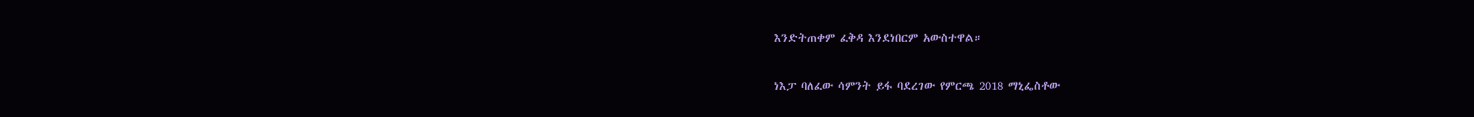እንድትጠቀም ፈቅዳ እንደነበርም አውስተዋል።

ነእፓ ባለፈው ሳምንት ይፋ ባደረገው የምርጫ 2018 ማኒፌስቶው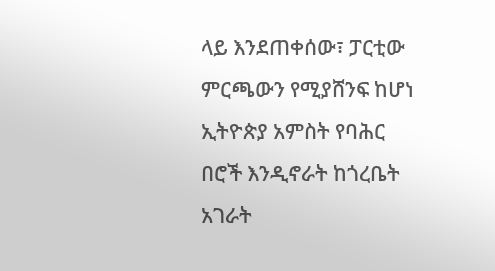ላይ እንደጠቀሰው፣ ፓርቲው ምርጫውን የሚያሸንፍ ከሆነ ኢትዮጵያ አምስት የባሕር በሮች እንዲኖራት ከጎረቤት አገራት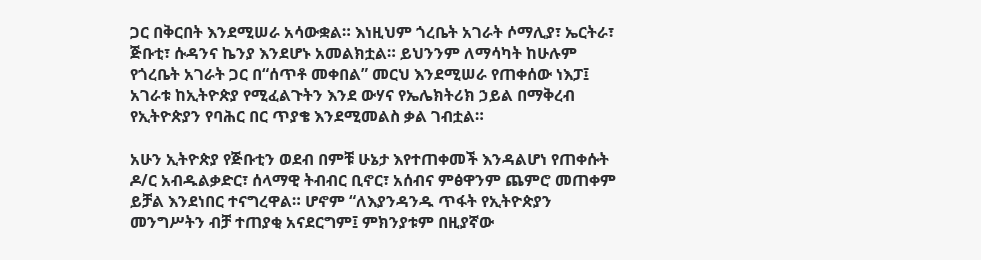ጋር በቅርበት እንደሚሠራ አሳውቋል። እነዚህም ጎረቤት አገራት ሶማሊያ፣ ኤርትራ፣ ጅቡቲ፣ ሱዳንና ኬንያ እንደሆኑ አመልክቷል። ይህንንም ለማሳካት ከሁሉም የጎረቤት አገራት ጋር በ“ሰጥቶ መቀበል” መርህ እንደሚሠራ የጠቀሰው ነእፓ፤ አገራቱ ከኢትዮጵያ የሚፈልጉትን እንደ ውሃና የኤሌክትሪክ ኃይል በማቅረብ የኢትዮጵያን የባሕር በር ጥያቄ እንደሚመልስ ቃል ገብቷል።

አሁን ኢትዮጵያ የጅቡቲን ወደብ በምቹ ሁኔታ እየተጠቀመች እንዳልሆነ የጠቀሱት ዶ/ር አብዱልቃድር፣ ሰላማዊ ትብብር ቢኖር፣ አሰብና ምፅዋንም ጨምሮ መጠቀም ይቻል እንደነበር ተናግረዋል። ሆኖም “ለእያንዳንዱ ጥፋት የኢትዮጵያን መንግሥትን ብቻ ተጠያቂ አናደርግም፤ ምክንያቱም በዚያኛው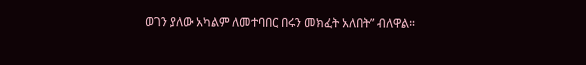ወገን ያለው አካልም ለመተባበር በሩን መክፈት አለበት” ብለዋል።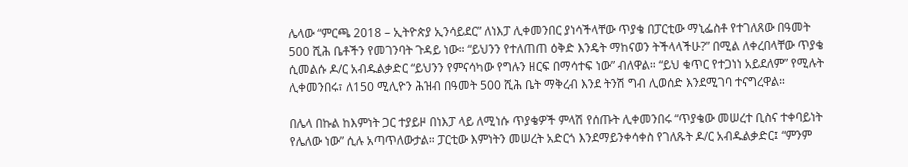ሌላው “ምርጫ 2018 – ኢትዮጵያ ኢንሳይደር” ለነእፓ ሊቀመንበር ያነሳችላቸው ጥያቄ በፓርቲው ማኒፌስቶ የተገለጸው በዓመት 500 ሺሕ ቤቶችን የመገንባት ጉዳይ ነው። “ይህንን የተለጠጠ ዕቅድ እንዴት ማከናወን ትችላላችሁ?” በሚል ለቀረበላቸው ጥያቄ ሲመልሱ ዶ/ር አብዱልቃድር “ይህንን የምናሳካው የግሉን ዘርፍ በማሳተፍ ነው” ብለዋል። “ይህ ቁጥር የተጋነነ አይደለም” የሚሉት ሊቀመንበሩ፣ ለ150 ሚሊዮን ሕዝብ በዓመት 500 ሺሕ ቤት ማቅረብ እንደ ትንሽ ግብ ሊወሰድ እንደሚገባ ተናግረዋል።

በሌላ በኩል ከእምነት ጋር ተያይዞ በነእፓ ላይ ለሚነሱ ጥያቄዎች ምላሽ የሰጡት ሊቀመንበሩ “ጥያቄው መሠረተ ቢስና ተቀባይነት የሌለው ነው” ሲሉ አጣጥለውታል። ፓርቲው እምነትን መሠረት አድርጎ እንደማይንቀሳቀስ የገለጹት ዶ/ር አብዱልቃድር፤ “ምንም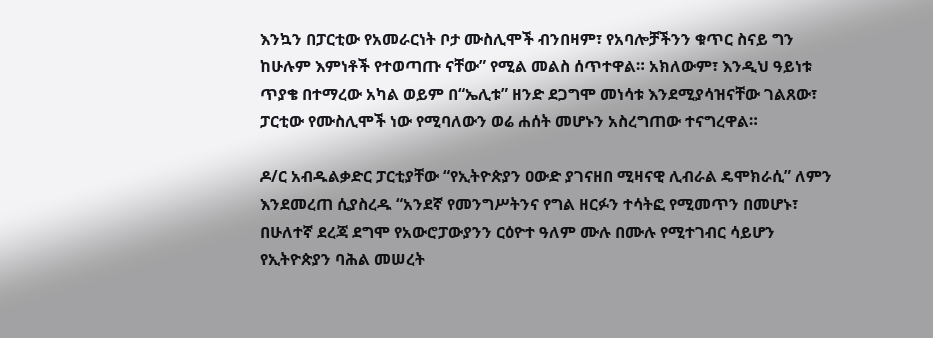እንኳን በፓርቲው የአመራርነት ቦታ ሙስሊሞች ብንበዛም፣ የአባሎቻችንን ቁጥር ስናይ ግን ከሁሉም እምነቶች የተወጣጡ ናቸው” የሚል መልስ ሰጥተዋል። አክለውም፣ እንዲህ ዓይነቱ ጥያቄ በተማረው አካል ወይም በ“ኤሊቱ” ዘንድ ደጋግሞ መነሳቱ እንደሚያሳዝናቸው ገልጸው፣ ፓርቲው የሙስሊሞች ነው የሚባለውን ወሬ ሐሰት መሆኑን አስረግጠው ተናግረዋል።

ዶ/ር አብዱልቃድር ፓርቲያቸው “የኢትዮጵያን ዐውድ ያገናዘበ ሚዛናዊ ሊብራል ዴሞክራሲ” ለምን እንደመረጠ ሲያስረዱ “አንደኛ የመንግሥትንና የግል ዘርፉን ተሳትፎ የሚመጥን በመሆኑ፣ በሁለተኛ ደረጃ ደግሞ የአውሮፓውያንን ርዕዮተ ዓለም ሙሉ በሙሉ የሚተገብር ሳይሆን የኢትዮጵያን ባሕል መሠረት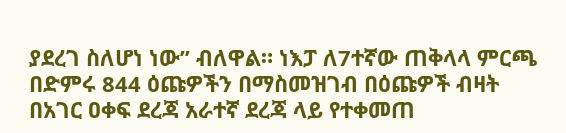ያደረገ ስለሆነ ነው” ብለዋል። ነእፓ ለ7ተኛው ጠቅላላ ምርጫ በድምሩ 844 ዕጩዎችን በማስመዝገብ በዕጩዎች ብዛት በአገር ዐቀፍ ደረጃ አራተኛ ደረጃ ላይ የተቀመጠ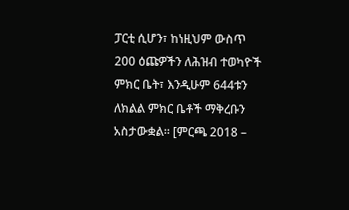ፓርቲ ሲሆን፣ ከነዚህም ውስጥ 200 ዕጩዎችን ለሕዝብ ተወካዮች ምክር ቤት፣ እንዲሁም 644ቱን ለክልል ምክር ቤቶች ማቅረቡን አስታውቋል። [ምርጫ 2018 –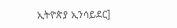ኢትዮጵያ ኢንሳይደር]